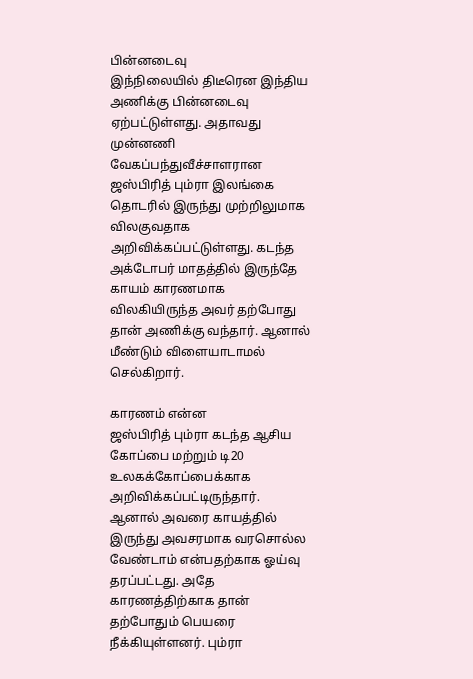பின்னடைவு
இந்நிலையில் திடீரென இந்திய அணிக்கு பின்னடைவு ஏற்பட்டுள்ளது. அதாவது முன்னணி வேகப்பந்துவீச்சாளரான ஜஸ்பிரித் பும்ரா இலங்கை தொடரில் இருந்து முற்றிலுமாக விலகுவதாக அறிவிக்கப்பட்டுள்ளது. கடந்த அக்டோபர் மாதத்தில் இருந்தே காயம் காரணமாக விலகியிருந்த அவர் தற்போது தான் அணிக்கு வந்தார். ஆனால் மீண்டும் விளையாடாமல் செல்கிறார்.

காரணம் என்ன
ஜஸ்பிரித் பும்ரா கடந்த ஆசிய கோப்பை மற்றும் டி20 உலகக்கோப்பைக்காக அறிவிக்கப்பட்டிருந்தார். ஆனால் அவரை காயத்தில் இருந்து அவசரமாக வரசொல்ல வேண்டாம் என்பதற்காக ஓய்வு தரப்பட்டது. அதே காரணத்திற்காக தான் தற்போதும் பெயரை நீக்கியுள்ளனர். பும்ரா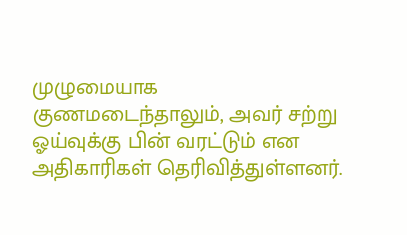முழுமையாக குணமடைந்தாலும், அவர் சற்று ஓய்வுக்கு பின் வரட்டும் என அதிகாரிகள் தெரிவித்துள்ளனர்.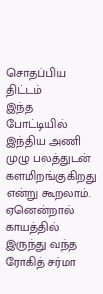சொதப்பிய திட்டம்
இந்த போட்டியில் இந்திய அணி முழு பலத்துடன் களமிறங்குகிறது என்று கூறலாம். ஏனென்றால் காயத்தில் இருந்து வந்த ரோகித் சர்மா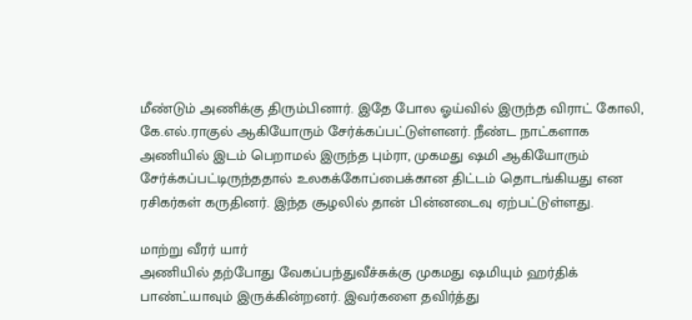மீண்டும் அணிக்கு திரும்பினார். இதே போல ஓய்வில் இருந்த விராட் கோலி, கே.எல்.ராகுல் ஆகியோரும் சேர்க்கப்பட்டுள்ளனர். நீண்ட நாட்களாக அணியில் இடம் பெறாமல் இருந்த பும்ரா, முகமது ஷமி ஆகியோரும் சேர்க்கப்பட்டிருந்ததால் உலகக்கோப்பைக்கான திட்டம் தொடங்கியது என ரசிகர்கள் கருதினர். இந்த சூழலில் தான் பின்னடைவு ஏற்பட்டுள்ளது.

மாற்று வீரர் யார்
அணியில் தற்போது வேகப்பந்துவீச்சுக்கு முகமது ஷமியும் ஹர்திக் பாண்ட்யாவும் இருக்கின்றனர். இவர்களை தவிர்த்து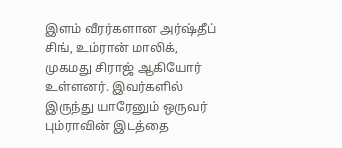இளம் வீரர்களான அர்ஷ்தீப் சிங், உம்ரான் மாலிக், முகமது சிராஜ் ஆகியோர் உள்ளனர். இவர்களில் இருந்து யாரேனும் ஒருவர் பும்ராவின் இடத்தை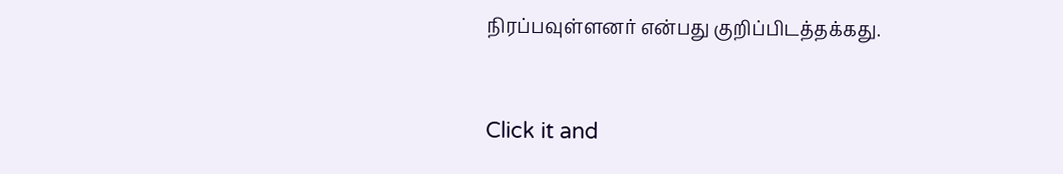நிரப்பவுள்ளனர் என்பது குறிப்பிடத்தக்கது.


Click it and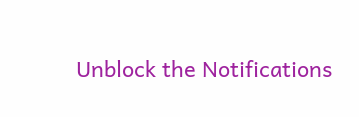Unblock the Notifications